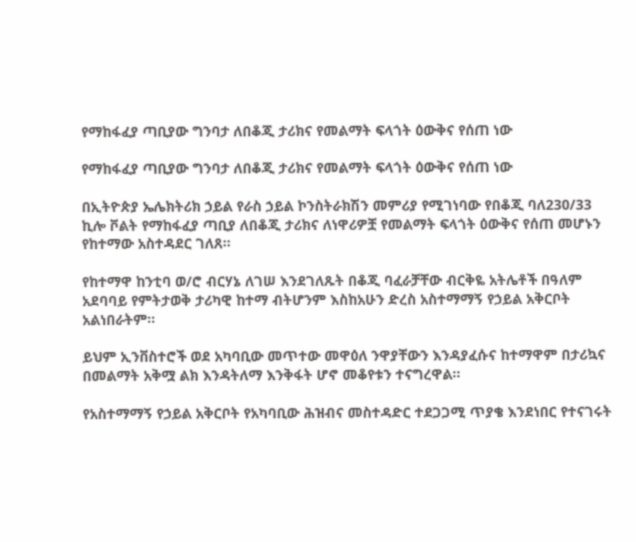የማከፋፈያ ጣቢያው ግንባታ ለበቆጂ ታሪክና የመልማት ፍላጎት ዕውቅና የሰጠ ነው

የማከፋፈያ ጣቢያው ግንባታ ለበቆጂ ታሪክና የመልማት ፍላጎት ዕውቅና የሰጠ ነው

በኢትዮጵያ ኤሌክትሪክ ኃይል የራስ ኃይል ኮንስትራክሽን መምሪያ የሚገነባው የበቆጂ ባለ230/33 ኪሎ ቮልት የማከፋፈያ ጣቢያ ለበቆጂ ታሪክና ለነዋሪዎቿ የመልማት ፍላጎት ዕውቅና የሰጠ መሆኑን የከተማው አስተዳደር ገለጸ፡፡

የከተማዋ ከንቲባ ወ/ሮ ብርሃኔ ለገሠ እንደገለጹት በቆጂ ባፈራቻቸው ብርቅዬ አትሌቶች በዓለም አደባባይ የምትታወቅ ታሪካዊ ከተማ ብትሆንም እስከአሁን ድረስ አስተማማኝ የኃይል አቅርቦት አልነበራትም፡፡

ይህም ኢንቨስተሮች ወደ አካባቢው መጥተው መዋዕለ ንዋያቸውን እንዳያፈሱና ከተማዋም በታሪኳና በመልማት አቅሟ ልክ እንዳትለማ እንቅፋት ሆኖ መቆየቱን ተናግረዋል፡፡

የአስተማማኝ የኃይል አቅርቦት የአካባቢው ሕዝብና መስተዳድር ተደጋጋሚ ጥያቄ እንደነበር የተናገሩት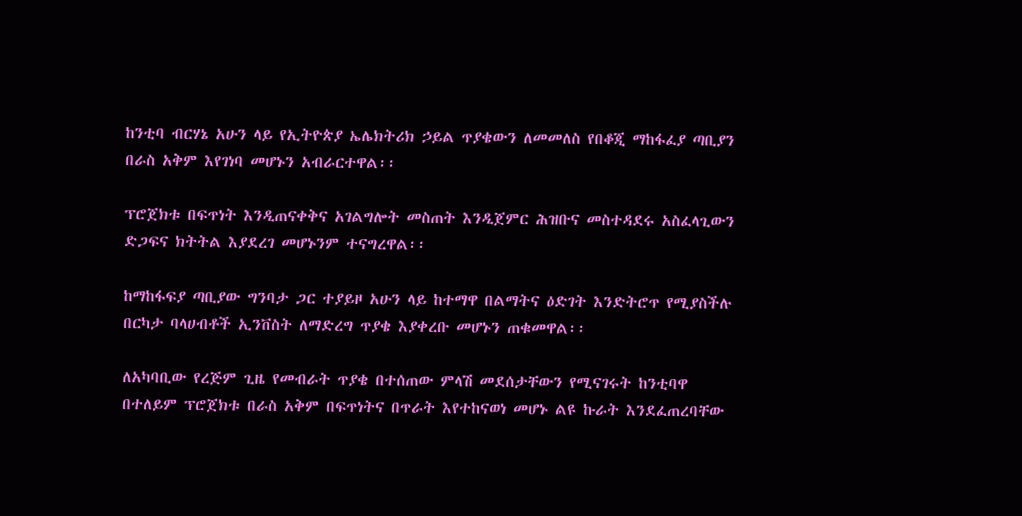ከንቲባ ብርሃኔ አሁን ላይ የኢትዮጵያ ኤሌክትሪክ ኃይል ጥያቄውን ለመመለስ የበቆጂ ማከፋፈያ ጣቢያን በራስ አቅም እየገነባ መሆኑን አብራርተዋል፡፡

ፕሮጀክቱ በፍጥነት እንዲጠናቀቅና አገልግሎት መስጠት እንዲጀምር ሕዝቡና መስተዳደሩ አስፈላጊውን ድጋፍና ክትትል እያደረገ መሆኑንም ተናግረዋል፡፡

ከማከፋፍያ ጣቢያው ግንባታ ጋር ተያይዞ አሁን ላይ ከተማዋ በልማትና ዕድገት እንድትሮጥ የሚያስችሉ በርካታ ባላሀብቶች ኢንቨስት ለማድረግ ጥያቄ እያቀረቡ መሆኑን ጠቁመዋል፡፡

ለአካባቢው የረጅም ጊዜ የመብራት ጥያቄ በተሰጠው ምላሽ መደሰታቸውን የሚናገሩት ከንቲባዋ በተለይም ፕሮጀክቱ በራስ አቅም በፍጥነትና በጥራት እየተከናወነ መሆኑ ልዩ ኩራት እንደፈጠረባቸው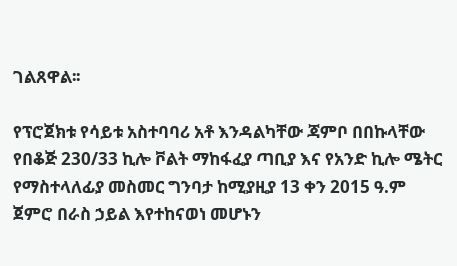ገልጸዋል፡፡

የፕሮጀክቱ የሳይቱ አስተባባሪ አቶ እንዳልካቸው ጃምቦ በበኩላቸው የበቆጅ 230/33 ኪሎ ቮልት ማከፋፈያ ጣቢያ እና የአንድ ኪሎ ሜትር የማስተላለፊያ መስመር ግንባታ ከሚያዚያ 13 ቀን 2015 ዓ.ም ጀምሮ በራስ ኃይል እየተከናወነ መሆኑን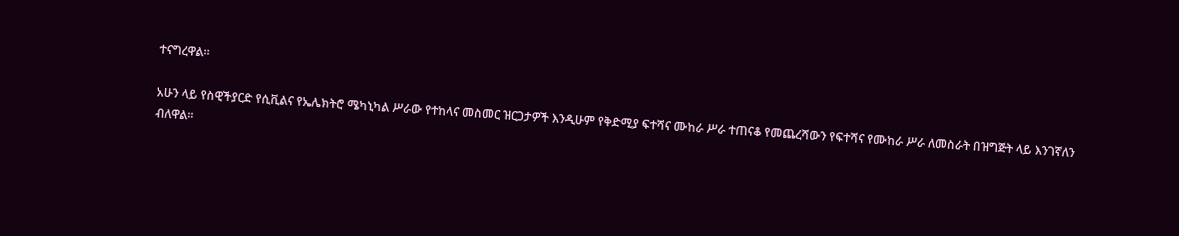ተናግረዋል፡፡

አሁን ላይ የስዊችያርድ የሲቪልና የኤሌክትሮ ሜካኒካል ሥራው የተከላና መስመር ዝርጋታዎች እንዲሁም የቅድሚያ ፍተሻና ሙከራ ሥራ ተጠናቆ የመጨረሻውን የፍተሻና የሙከራ ሥራ ለመስራት በዝግጅት ላይ እንገኛለን ብለዋል፡፡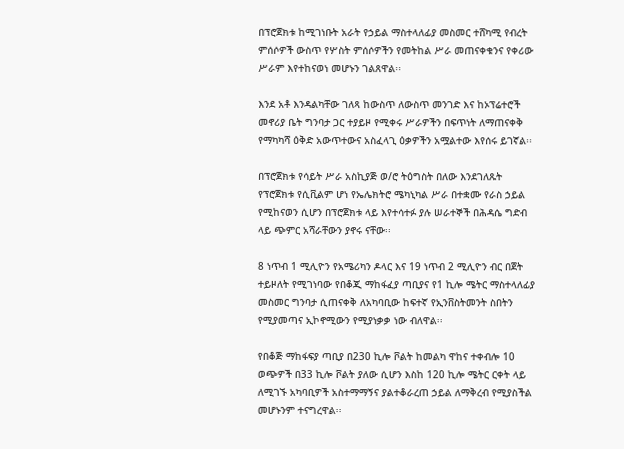በፕሮጀክቱ ከሚገነቡት አራት የኃይል ማስተላለፊያ መስመር ተሸካሚ የብረት ምሰሶዎች ውስጥ የሦስት ምሰሶዎችን የመትከል ሥራ መጠናቀቁንና የቀሪው ሥራም እየተከናወነ መሆኑን ገልጸዋል፡፡

እንደ አቶ እንዳልካቸው ገለጻ ከውስጥ ለውስጥ መንገድ እና ከኦፕሬተሮች መኖሪያ ቤት ግንባታ ጋር ተያይዞ የሚቀሩ ሥራዎችን በፍጥነት ለማጠናቀቅ የማካካሻ ዕቅድ አውጥተውና አስፈላጊ ዕቃዎችን አሟልተው እየሰሩ ይገኛል፡፡

በፕሮጀክቱ የሳይት ሥራ አስኪያጅ ወ/ሮ ትዕግስት በለው እንደገለጹት የፕሮጀክቱ የሲቪልም ሆነ የኤሌክትሮ ሜካኒካል ሥራ በተቋሙ የራስ ኃይል የሚከናወን ሲሆን በፕሮጀክቱ ላይ እየተሳተፉ ያሉ ሠራተኞች በሕዳሴ ግድብ ላይ ጭምር አሻራቸውን ያኖሩ ናቸው፡፡

8 ነጥብ 1 ሚሊዮን የአሜሪካን ዶላር እና 19 ነጥብ 2 ሚሊዮን ብር በጀት ተይዞለት የሚገነባው የበቆጂ ማከፋፈያ ጣቢያና የ1 ኪሎ ሜትር ማስተላለፊያ መስመር ግንባታ ሲጠናቀቅ ለአካባቢው ከፍተኛ የኢንቨስትመንት ስበትን የሚያመጣና ኢኮኖሚውን የሚያነቃቃ ነው ብለዋል፡፡

የበቆጅ ማከፋፍያ ጣቢያ በ230 ኪሎ ቮልት ከመልካ ዋከና ተቀብሎ 10 ወጭዎች በ33 ኪሎ ቮልት ያለው ሲሆን እስከ 120 ኪሎ ሜትር ርቀት ላይ ለሚገኙ አካባቢዎች አስተማማኝና ያልተቆራረጠ ኃይል ለማቅረብ የሚያስችል መሆኑንም ተናግረዋል፡፡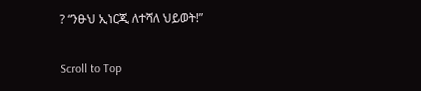? “ንፁህ ኢነርጂ ለተሻለ ህይወት!”

Scroll to Top